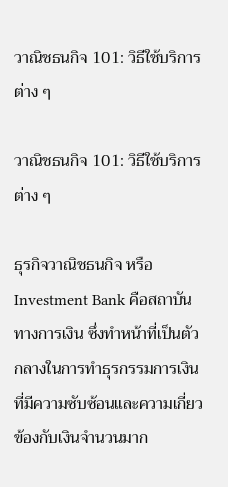วาณิชธนกิจ 101: วิธีใช้บริการต่าง ๆ

วาณิชธนกิจ 101: วิธีใช้บริการต่าง ๆ

ธุรกิจวาณิชธนกิจ หรือ Investment Bank คือสถาบันทางการเงิน ซึ่งทำหน้าที่เป็นตัวกลางในการทำธุรกรรมการเงินที่มีความซับซ้อนและความเกี่ยวข้องกับเงินจำนวนมาก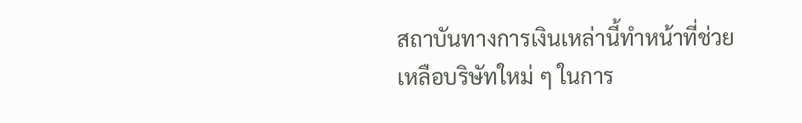สถาบันทางการเงินเหล่านี้ทำหน้าที่ช่วยเหลือบริษัทใหม่ ๆ ในการ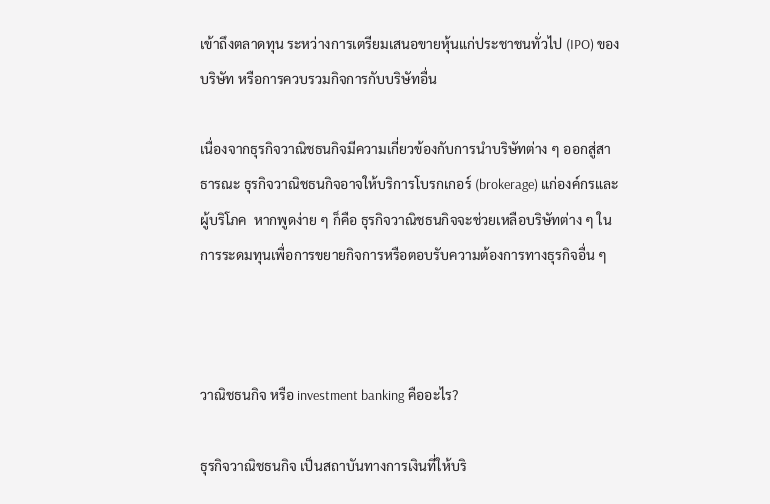เข้าถึงตลาดทุน ระหว่างการเตรียมเสนอขายหุ้นแก่ประชาชนทั่วไป (IPO) ของบริษัท หรือการควบรวมกิจการกับบริษัทอื่น

เนื่องจากธุรกิจวาณิชธนกิจมีความเกี่ยวข้องกับการนำบริษัทต่าง ๆ ออกสู่สาธารณะ ธุรกิจวาณิชธนกิจอาจให้บริการโบรกเกอร์ (brokerage) แก่องค์กรและผู้บริโภค  หากพูดง่าย ๆ ก็คือ ธุรกิจวาณิชธนกิจจะช่วยเหลือบริษัทต่าง ๆ ในการระดมทุนเพื่อการขยายกิจการหรือตอบรับความต้องการทางธุรกิจอื่น ๆ



วาณิชธนกิจ หรือ investment banking คืออะไร?

ธุรกิจวาณิชธนกิจ เป็นสถาบันทางการเงินที่ให้บริ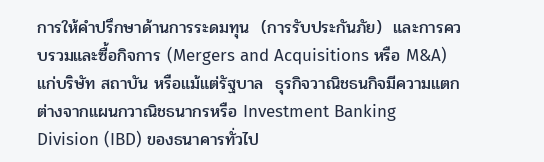การให้คำปรึกษาด้านการระดมทุน  (การรับประกันภัย)  และการควบรวมและซื้อกิจการ (Mergers and Acquisitions หรือ M&A) แก่บริษัท สถาบัน หรือแม้แต่รัฐบาล  ธุรกิจวาณิชธนกิจมีความแตกต่างจากแผนกวาณิชธนากรหรือ Investment Banking Division (IBD) ของธนาคารทั่วไป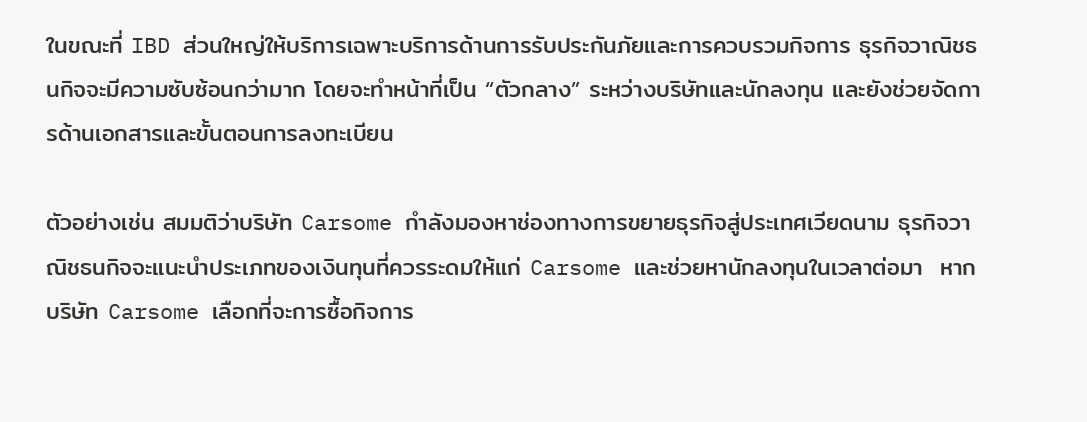ในขณะที่ IBD ส่วนใหญ่ให้บริการเฉพาะบริการด้านการรับประกันภัยและการควบรวมกิจการ ธุรกิจวาณิชธนกิจจะมีความซับซ้อนกว่ามาก โดยจะทำหน้าที่เป็น “ตัวกลาง” ระหว่างบริษัทและนักลงทุน และยังช่วยจัดการด้านเอกสารและขั้นตอนการลงทะเบียน

ตัวอย่างเช่น สมมติว่าบริษัท Carsome กำลังมองหาช่องทางการขยายธุรกิจสู่ประเทศเวียดนาม ธุรกิจวาณิชธนกิจจะแนะนำประเภทของเงินทุนที่ควรระดมให้แก่ Carsome และช่วยหานักลงทุนในเวลาต่อมา  หากบริษัท Carsome เลือกที่จะการซื้อกิจการ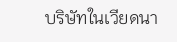บริษัทในเวียดนา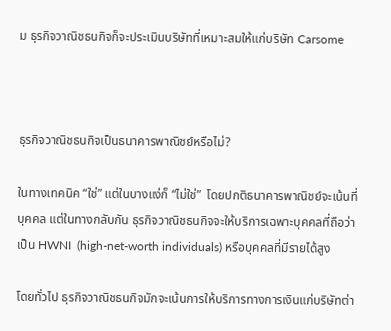ม ธุรกิจวาณิชธนกิจก็จะประเมินบริษัทที่เหมาะสมให้แก่บริษัท Carsome



ธุรกิจวาณิชธนกิจเป็นธนาคารพาณิชย์หรือไม่?

ในทางเทคนิค “ใช่” แต่ในบางแง่ก็ “ไม่ใช่”  โดยปกติธนาคารพาณิชย์จะเน้นที่บุคคล แต่ในทางกลับกัน ธุรกิจวาณิชธนกิจจะให้บริการเฉพาะบุคคลที่ถือว่าเป็น HWNI  (high-net-worth individuals) หรือบุคคลที่มีรายได้สูง

โดยทั่วไป ธุรกิจวาณิชธนกิจมักจะเน้นการให้บริการทางการเงินแก่บริษัทต่า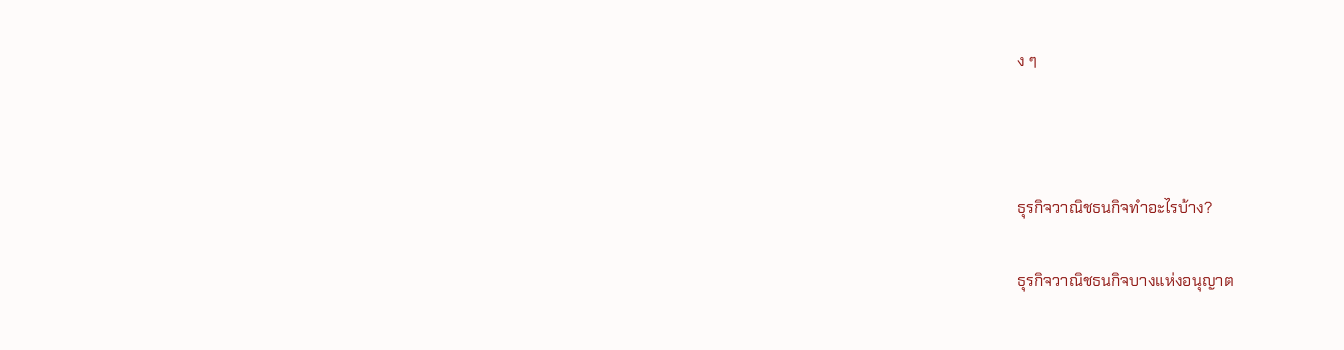ง ๆ



ธุรกิจวาณิชธนกิจทำอะไรบ้าง?

ธุรกิจวาณิชธนกิจบางแห่งอนุญาต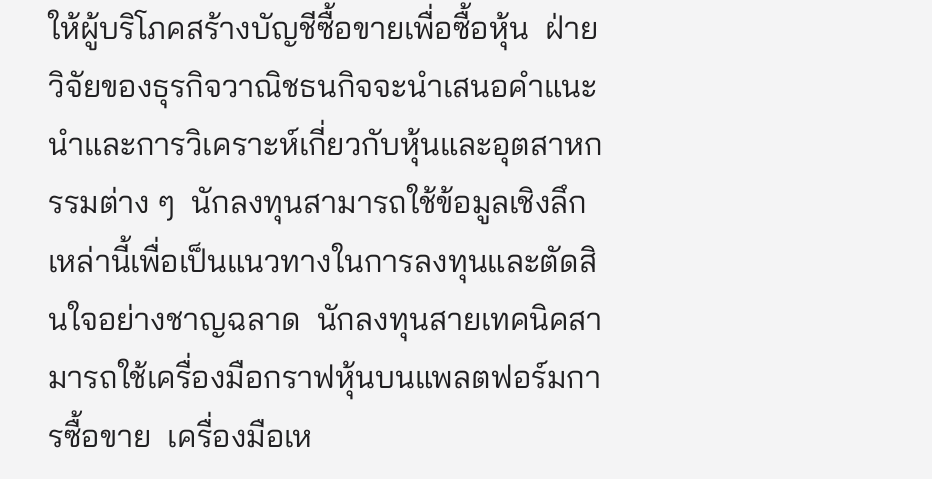ให้ผู้บริโภคสร้างบัญชีซื้อขายเพื่อซื้อหุ้น  ฝ่ายวิจัยของธุรกิจวาณิชธนกิจจะนำเสนอคำแนะนำและการวิเคราะห์เกี่ยวกับหุ้นและอุตสาหกรรมต่าง ๆ  นักลงทุนสามารถใช้ข้อมูลเชิงลึกเหล่านี้เพื่อเป็นแนวทางในการลงทุนและตัดสินใจอย่างชาญฉลาด  นักลงทุนสายเทคนิคสามารถใช้เครื่องมือกราฟหุ้นบนแพลตฟอร์มการซื้อขาย  เครื่องมือเห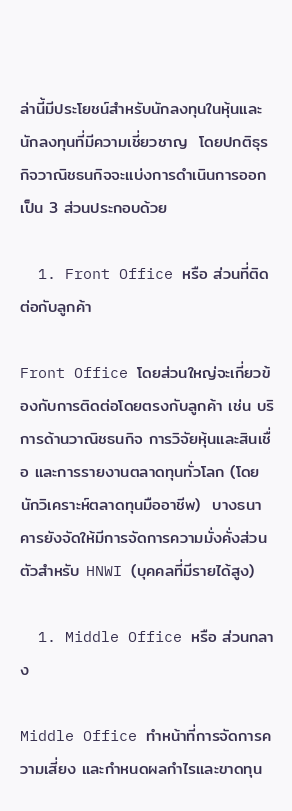ล่านี้มีประโยชน์สำหรับนักลงทุนในหุ้นและนักลงทุนที่มีความเชี่ยวชาญ  โดยปกติธุรกิจวาณิชธนกิจจะแบ่งการดำเนินการออกเป็น 3 ส่วนประกอบด้วย

  1. Front Office หรือ ส่วนที่ติดต่อกับลูกค้า

Front Office โดยส่วนใหญ่จะเกี่ยวข้องกับการติดต่อโดยตรงกับลูกค้า เช่น บริการด้านวาณิชธนกิจ การวิจัยหุ้นและสินเชื่อ และการรายงานตลาดทุนทั่วโลก (โดยนักวิเคราะห์ตลาดทุนมืออาชีพ)  บางธนาคารยังจัดให้มีการจัดการความมั่งคั่งส่วนตัวสำหรับ HNWI (บุคคลที่มีรายได้สูง)

  1. Middle Office หรือ ส่วนกลาง

Middle Office ทำหน้าที่การจัดการความเสี่ยง และกำหนดผลกำไรและขาดทุน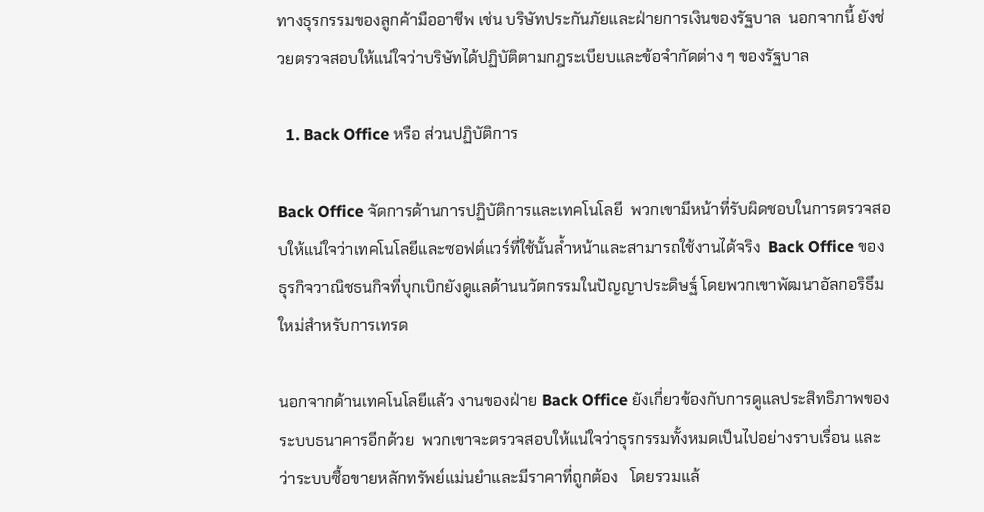ทางธุรกรรมของลูกค้ามืออาชีพ เช่น บริษัทประกันภัยและฝ่ายการเงินของรัฐบาล  นอกจากนี้ ยังช่วยตรวจสอบให้แน่ใจว่าบริษัทได้ปฏิบัติตามกฎระเบียบและข้อจำกัดต่าง ๆ ของรัฐบาล

  1. Back Office หรือ ส่วนปฏิบัติการ

Back Office จัดการด้านการปฏิบัติการและเทคโนโลยี  พวกเขามีหน้าที่รับผิดชอบในการตรวจสอบให้แน่ใจว่าเทคโนโลยีและซอฟต์แวร์ที่ใช้นั้นล้ำหน้าและสามารถใช้งานได้จริง  Back Office ของธุรกิจวาณิชธนกิจที่บุกเบิกยังดูแลด้านนวัตกรรมในปัญญาประดิษฐ์ โดยพวกเขาพัฒนาอัลกอริธึมใหม่สำหรับการเทรด

นอกจากด้านเทคโนโลยีแล้ว งานของฝ่าย Back Office ยังเกี่ยวข้องกับการดูแลประสิทธิภาพของระบบธนาคารอีกด้วย  พวกเขาจะตรวจสอบให้แน่ใจว่าธุรกรรมทั้งหมดเป็นไปอย่างราบเรื่อน และว่าระบบซื้อขายหลักทรัพย์แม่นยำและมีราคาที่ถูกต้อง   โดยรวมแล้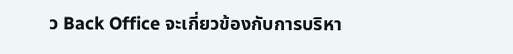ว Back Office จะเกี่ยวข้องกับการบริหา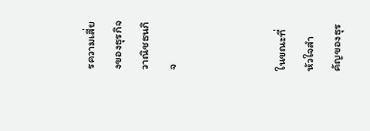รความเสี่ยงของธุรกิจวาณิชธนกิจ



ในขณะที่หัวใจสำคัญของธุร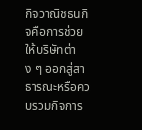กิจวาณิชธนกิจคือการช่วยให้บริษัทต่าง ๆ ออกสู่สาธารณะหรือควบรวมกิจการ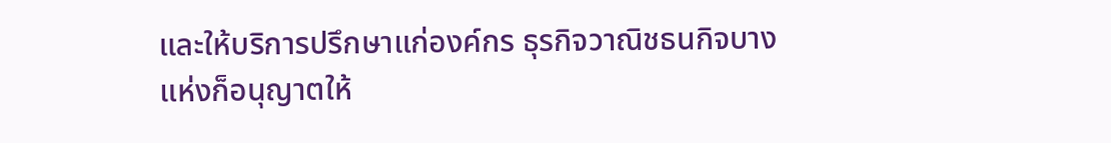และให้บริการปรึกษาแก่องค์กร ธุรกิจวาณิชธนกิจบางแห่งก็อนุญาตให้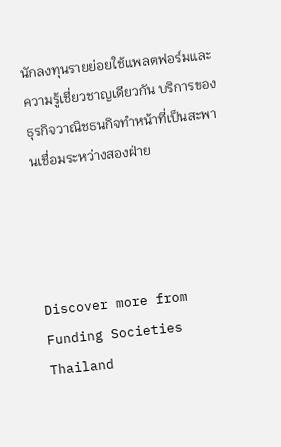นักลงทุนรายย่อยใช้แพลตฟอร์มและความรู้เชี่ยวชาญเดียวกัน บริการของธุรกิจวาณิชธนกิจทำหน้าที่เป็นสะพานเชื่อมระหว่างสองฝ่าย




Discover more from Funding Societies Thailand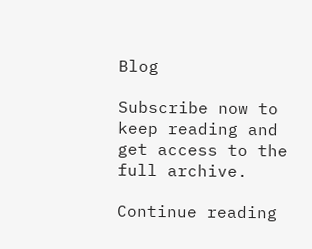Blog

Subscribe now to keep reading and get access to the full archive.

Continue reading